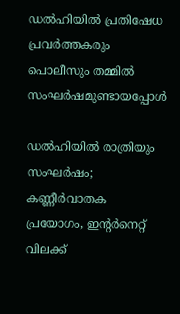ഡൽഹിയിൽ പ്രതിഷേധ പ്രവർത്തകരും പൊലീസും തമ്മിൽ സംഘർഷമുണ്ടായപ്പോൾ

ഡൽഹിയിൽ രാത്രിയും സംഘർഷം; കണ്ണീർവാതക പ്രയോഗം, ഇന്റർനെറ്റ് വിലക്ക്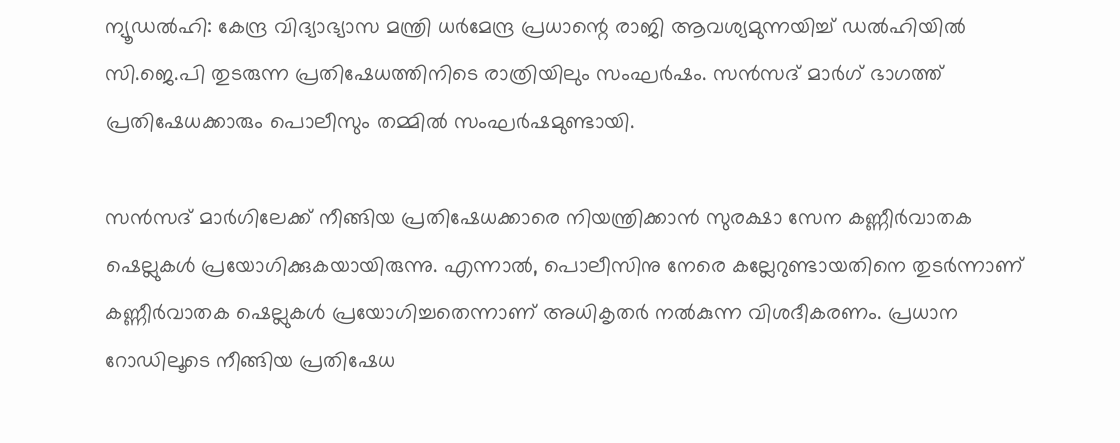ന്യൂഡൽഹി: കേന്ദ്ര വിദ്യാഭ്യാസ മന്ത്രി ധർമേന്ദ്ര പ്രധാന്റെ രാജി ആവശ്യമുന്നയിച്ച് ഡൽഹിയിൽ സി.ജെ.പി തുടരുന്ന പ്രതിഷേധത്തിനിടെ രാത്രിയിലും സംഘർഷം. സൻസദ് മാർഗ് ഭാഗത്ത് പ്രതിഷേധക്കാരും പൊലീസും തമ്മിൽ സംഘർഷമുണ്ടായി.

സൻസദ് മാർഗിലേക്ക് നീങ്ങിയ പ്രതിഷേധക്കാരെ നിയന്ത്രിക്കാൻ സുരക്ഷാ സേന കണ്ണീർവാതക ഷെല്ലുകൾ പ്രയോഗിക്കുകയായിരുന്നു. എന്നാൽ, പൊലീസിനു നേരെ കല്ലേറുണ്ടായതിനെ തുടർന്നാണ് കണ്ണീർവാതക ഷെല്ലുകൾ പ്രയോഗിച്ചതെന്നാണ് അധികൃതർ നൽകുന്ന വിശദീകരണം. പ്രധാന റോഡിലൂടെ നീങ്ങിയ പ്രതിഷേധ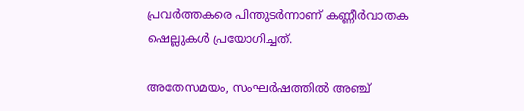പ്രവർത്തകരെ പിന്തുടർന്നാണ് കണ്ണീർവാതക ഷെല്ലുകൾ പ്രയോഗിച്ചത്.

അതേസമയം, സംഘർഷത്തിൽ അഞ്ച്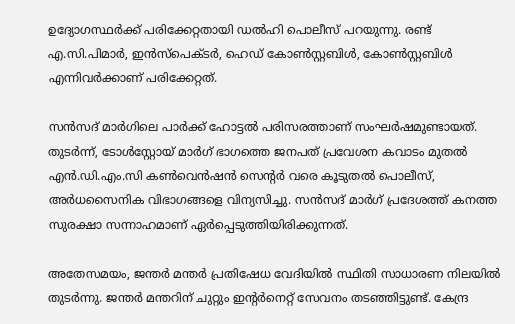ഉദ്യോഗസ്ഥർക്ക് പരിക്കേറ്റതായി ഡൽഹി പൊലീസ് പറയുന്നു. രണ്ട് എ.സി.പിമാർ, ഇൻസ്പെക്ടർ, ഹെഡ് കോൺസ്റ്റബിൾ, കോൺസ്റ്റബിൾ എന്നിവർക്കാണ് പരിക്കേറ്റത്.

സൻസദ് മാർഗിലെ പാർക്ക് ഹോട്ടൽ പരിസരത്താണ് സംഘർഷമുണ്ടായത്. തുടർന്ന്, ടോൾസ്റ്റോയ് മാർഗ് ഭാഗത്തെ ജനപത് പ്രവേശന കവാടം മുതൽ എൻ.ഡി.എം.സി കൺവെൻഷൻ സെന്റർ വരെ കൂടുതൽ പൊലീസ്, അർധസൈനിക വിഭാഗങ്ങളെ വിന്യസിച്ചു. സൻസദ് മാർഗ് പ്രദേശത്ത് കനത്ത സുരക്ഷാ സന്നാഹമാണ് ഏർപ്പെടുത്തിയിരിക്കുന്നത്.

അതേസമയം, ജന്തർ മന്തർ പ്രതിഷേധ വേദിയിൽ സ്ഥിതി സാധാരണ നിലയിൽ തുടർന്നു. ജന്തർ മന്തറിന് ചുറ്റും ഇന്റർനെറ്റ് സേവനം തടഞ്ഞിട്ടുണ്ട്. കേന്ദ്ര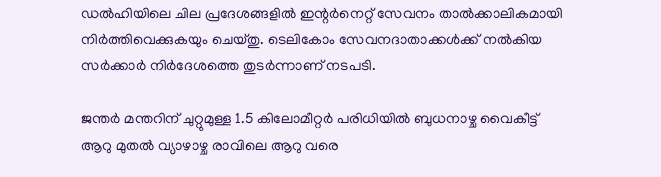ഡൽഹിയിലെ ചില പ്രദേശങ്ങളിൽ ഇന്റർനെറ്റ് സേവനം താൽക്കാലികമായി നിർത്തിവെക്കുകയും ചെയ്തു. ടെലികോം സേവനദാതാക്കൾക്ക് നൽകിയ സർക്കാർ നിർദേശത്തെ തുടർന്നാണ് നടപടി.

ജന്തർ മന്തറിന് ചുറ്റുമുള്ള 1.5 കിലോമീറ്റർ പരിധിയിൽ ബുധനാഴ്ച വൈകീട്ട് ആറു മുതൽ വ്യാഴാഴ്ച രാവിലെ ആറു വരെ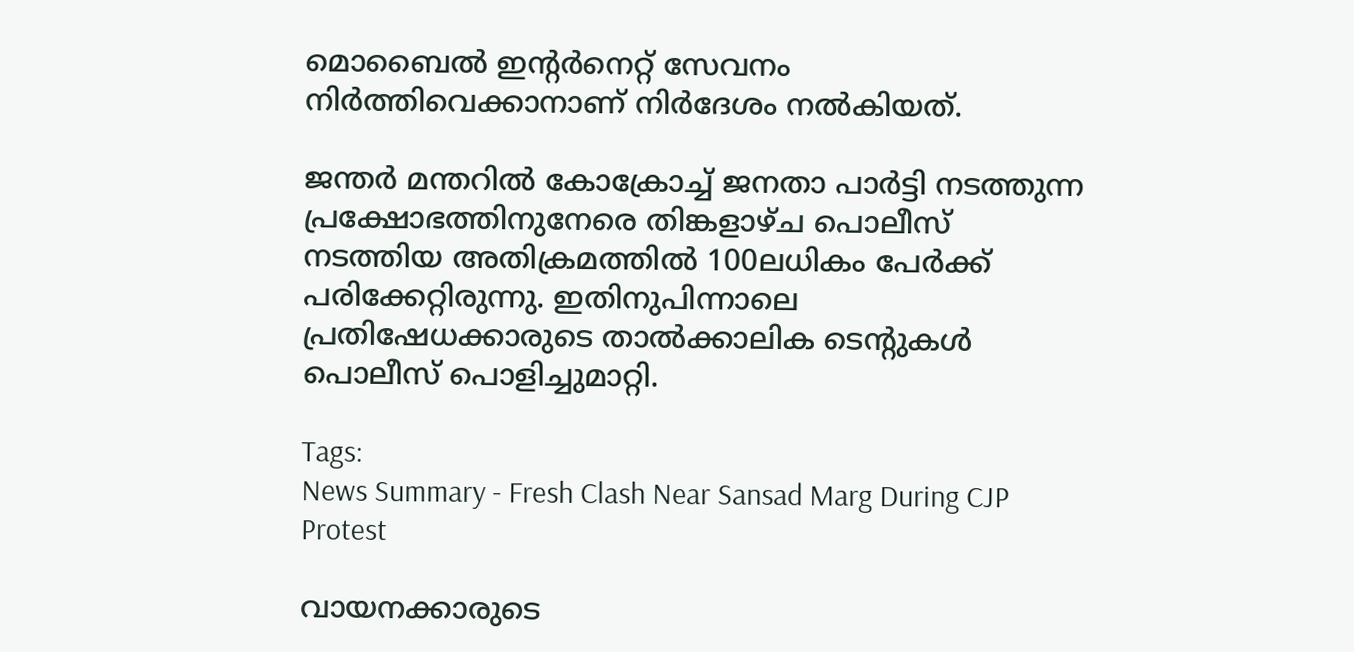മൊബൈൽ ഇന്റർനെറ്റ് സേവനം നിർത്തിവെക്കാനാണ് നിർദേശം നൽകിയത്.

ജന്തർ മന്തറിൽ കോക്രോച്ച് ജനതാ പാർട്ടി നടത്തുന്ന പ്രക്ഷോഭത്തിനുനേരെ തിങ്കളാഴ്ച പൊലീസ് നടത്തിയ അതിക്രമത്തിൽ 100ലധികം പേർക്ക് പരിക്കേറ്റിരുന്നു. ഇതിനുപിന്നാലെ പ്രതിഷേധക്കാരുടെ താൽക്കാലിക ടെന്റുകൾ പൊലീസ് പൊളിച്ചുമാറ്റി.

Tags:
News Summary - Fresh Clash Near Sansad Marg During CJP Protest

വായനക്കാരുടെ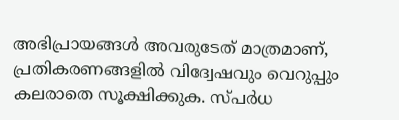അഭിപ്രായങ്ങള്‍ അവരുടേത് മാത്രമാണ്, പ്രതികരണങ്ങളിൽ വിദ്വേഷവും വെറുപ്പും കലരാതെ സൂക്ഷിക്കുക. സ്പർധ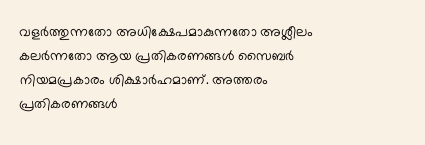വളർത്തുന്നതോ അധിക്ഷേപമാകുന്നതോ അശ്ലീലം കലർന്നതോ ആയ പ്രതികരണങ്ങൾ സൈബർ നിയമപ്രകാരം ശിക്ഷാർഹമാണ്. അത്തരം പ്രതികരണങ്ങൾ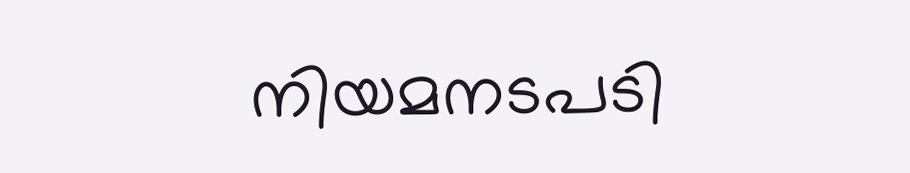നിയമനടപടി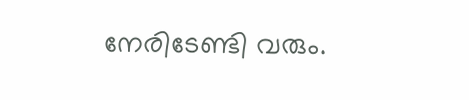നേരിടേണ്ടി വരും.